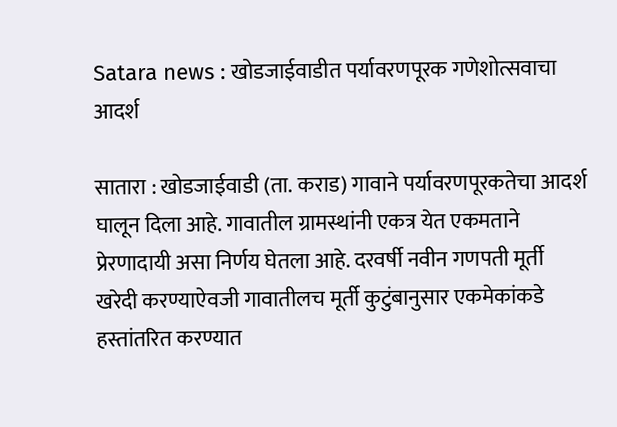Satara news : खोडजाईवाडीत पर्यावरणपूरक गणेशोत्सवाचा आदर्श

सातारा : खोडजाईवाडी (ता. कराड) गावाने पर्यावरणपूरकतेचा आदर्श घालून दिला आहे. गावातील ग्रामस्थांनी एकत्र येत एकमताने प्रेरणादायी असा निर्णय घेतला आहे. दरवर्षी नवीन गणपती मूर्ती खरेदी करण्याऐवजी गावातीलच मूर्ती कुटुंबानुसार एकमेकांकडे हस्तांतरित करण्यात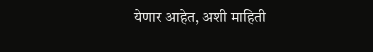येणार आहेत, अशी माहिती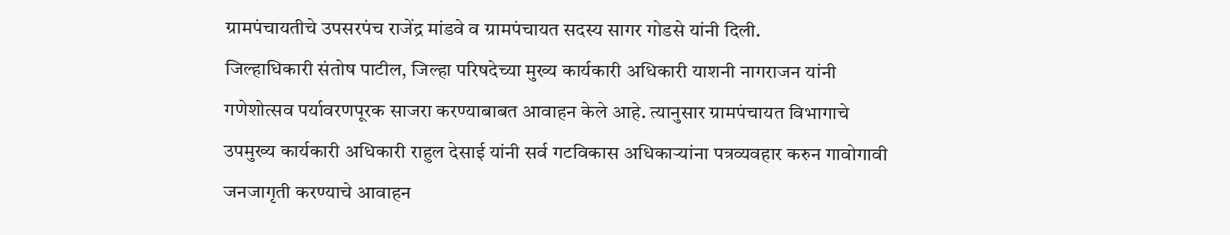ग्रामपंचायतीचे उपसरपंच राजेंद्र मांडवे व ग्रामपंचायत सदस्य सागर गोडसे यांनी दिली.
जिल्हाधिकारी संतोष पाटील, जिल्हा परिषदेच्या मुख्य कार्यकारी अधिकारी याशनी नागराजन यांनी गणेशोत्सव पर्यावरणपूरक साजरा करण्याबाबत आवाहन केले आहे. त्यानुसार ग्रामपंचायत विभागाचे उपमुख्य कार्यकारी अधिकारी राहुल देसाई यांनी सर्व गटविकास अधिकाऱ्यांना पत्रव्यवहार करुन गावोगावी जनजागृती करण्याचे आवाहन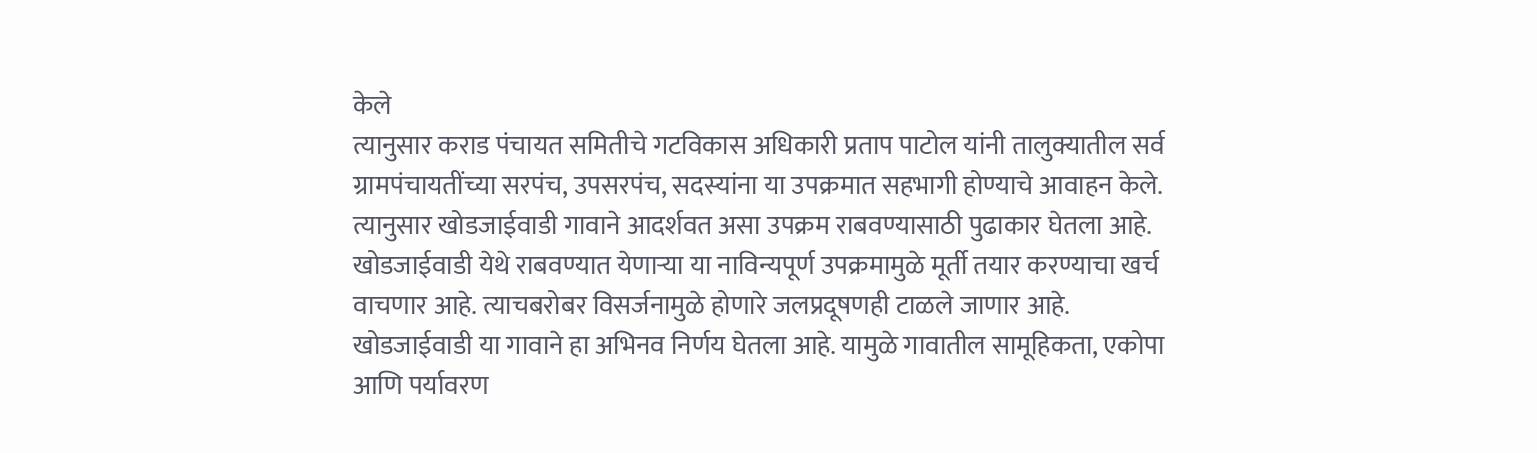केले
त्यानुसार कराड पंचायत समितीचे गटविकास अधिकारी प्रताप पाटोल यांनी तालुक्यातील सर्व ग्रामपंचायतींच्या सरपंच, उपसरपंच, सदस्यांना या उपक्रमात सहभागी होण्याचे आवाहन केले. त्यानुसार खोडजाईवाडी गावाने आदर्शवत असा उपक्रम राबवण्यासाठी पुढाकार घेतला आहे.
खोडजाईवाडी येथे राबवण्यात येणाऱ्या या नाविन्यपूर्ण उपक्रमामुळे मूर्ती तयार करण्याचा खर्च वाचणार आहे. त्याचबरोबर विसर्जनामुळे होणारे जलप्रदूषणही टाळले जाणार आहे. खोडजाईवाडी या गावाने हा अभिनव निर्णय घेतला आहे. यामुळे गावातील सामूहिकता, एकोपा आणि पर्यावरण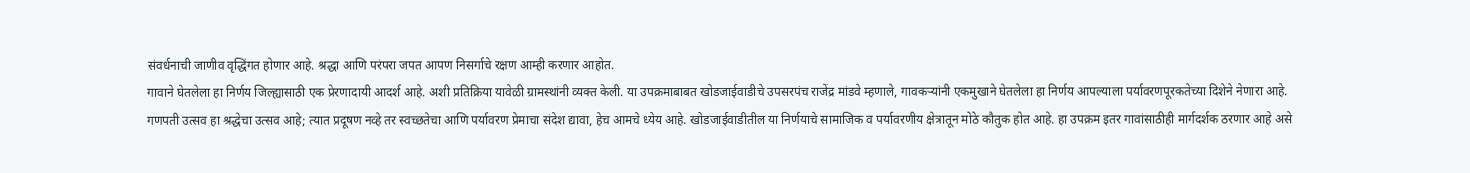संवर्धनाची जाणीव वृद्धिंगत होणार आहे. श्रद्धा आणि परंपरा जपत आपण निसर्गाचे रक्षण आम्ही करणार आहोत.
गावाने घेतलेला हा निर्णय जिल्ह्यासाठी एक प्रेरणादायी आदर्श आहे. अशी प्रतिक्रिया यावेळी ग्रामस्थांनी व्यक्त केली. या उपक्रमाबाबत खोडजाईवाडीचे उपसरपंच राजेंद्र मांडवे म्हणाले, गावकऱ्यांनी एकमुखाने घेतलेला हा निर्णय आपल्याला पर्यावरणपूरकतेच्या दिशेने नेणारा आहे.
गणपती उत्सव हा श्रद्धेचा उत्सव आहे; त्यात प्रदूषण नव्हे तर स्वच्छतेचा आणि पर्यावरण प्रेमाचा संदेश द्यावा, हेच आमचे ध्येय आहे. खोडजाईवाडीतील या निर्णयाचे सामाजिक व पर्यावरणीय क्षेत्रातून मोठे कौतुक होत आहे. हा उपक्रम इतर गावांसाठीही मार्गदर्शक ठरणार आहे असे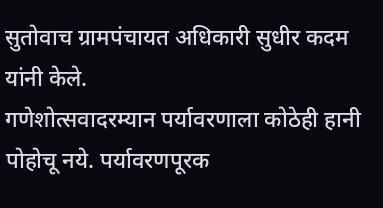सुतोवाच ग्रामपंचायत अधिकारी सुधीर कदम यांनी केले.
गणेशोत्सवादरम्यान पर्यावरणाला कोठेही हानी पोहोचू नये. पर्यावरणपूरक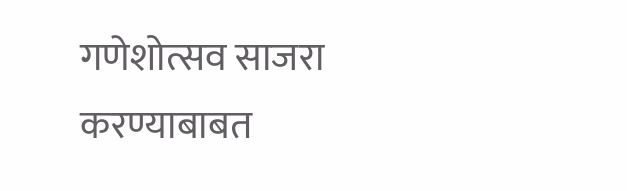गणेशोत्सव साजरा करण्याबाबत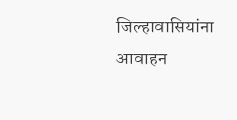जिल्हावासियांना आवाहन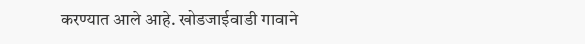करण्यात आले आहे. खोडजाईवाडी गावाने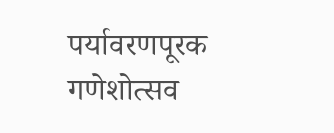पर्यावरणपूरक गणेशोत्सव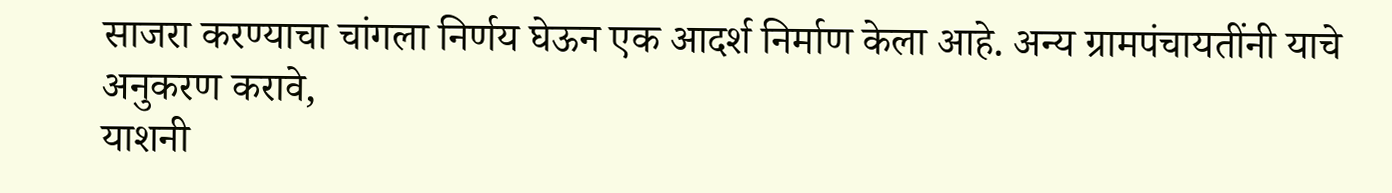साजरा करण्याचा चांगला निर्णय घेऊन एक आदर्श निर्माण केला आहे. अन्य ग्रामपंचायतींनी याचे अनुकरण करावे,
याशनी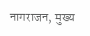नागराजन, मुख्य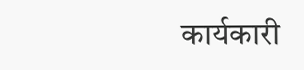कार्यकारी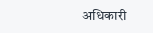अधिकारी